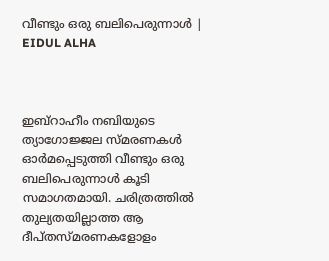വീണ്ടും ഒരു ബലിപെരുന്നാള്‍ | EIDUL ALHA



ഇബ്‌റാഹീം നബിയുടെ ത്യാഗോജ്ജല സ്മരണകള്‍ ഓര്‍മപ്പെടുത്തി വീണ്ടും ഒരു ബലിപെരുന്നാള്‍ കൂടി സമാഗതമായി. ചരിത്രത്തില്‍ തുല്യതയില്ലാത്ത ആ ദീപ്തസ്മരണകളോളം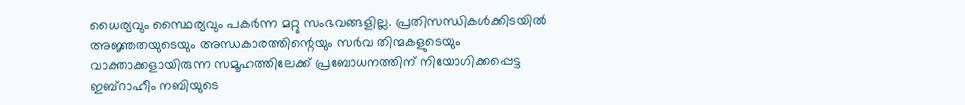ധൈര്യവും സ്ഥൈര്യവും പകര്‍ന്ന മറ്റു സംഭവങ്ങളില്ല. പ്രതിസന്ധികള്‍ക്കിടയില്‍ അജ്ഞതയുടെയും അന്ധകാരത്തിന്റെയും സര്‍വ തിന്മകളുടെയും വാക്താക്കളായിരുന്ന സമൂഹത്തിലേക്ക് പ്രബോധനത്തിന് നിയോഗിക്കപ്പെട്ട ഇബ്‌റാഹീം നബിയുടെ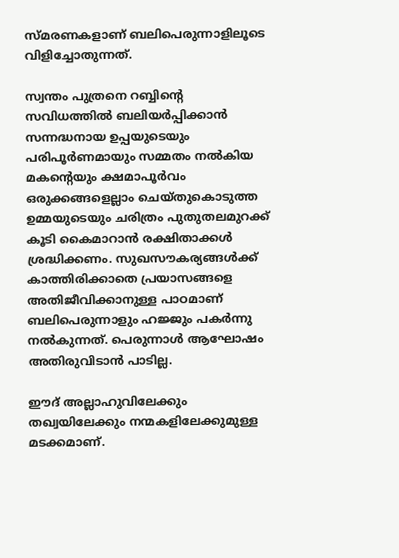സ്മരണകളാണ് ബലിപെരുന്നാളിലൂടെ വിളിച്ചോതുന്നത്.

സ്വന്തം പുത്രനെ റബ്ബിന്റെ സവിധത്തില്‍ ബലിയര്‍പ്പിക്കാന്‍ സന്നദ്ധനായ ഉപ്പയുടെയും പരിപൂര്‍ണമായും സമ്മതം നല്‍കിയ മകന്റെയും ക്ഷമാപൂര്‍വം ഒരുക്കങ്ങളെല്ലാം ചെയ്തുകൊടുത്ത ഉമ്മയുടെയും ചരിത്രം പുതുതലമുറക്ക് കൂടി കൈമാറാന്‍ രക്ഷിതാക്കള്‍ ശ്രദ്ധിക്കണം. സുഖസൗകര്യങ്ങള്‍ക്ക് കാത്തിരിക്കാതെ പ്രയാസങ്ങളെ അതിജീവിക്കാനുള്ള പാഠമാണ് ബലിപെരുന്നാളും ഹജ്ജും പകര്‍ന്നു നല്‍കുന്നത്. പെരുന്നാള്‍ ആഘോഷം അതിരുവിടാന്‍ പാടില്ല.

ഈദ് അല്ലാഹുവിലേക്കും തഖ്വയിലേക്കും നന്മകളിലേക്കുമുള്ള മടക്കമാണ്.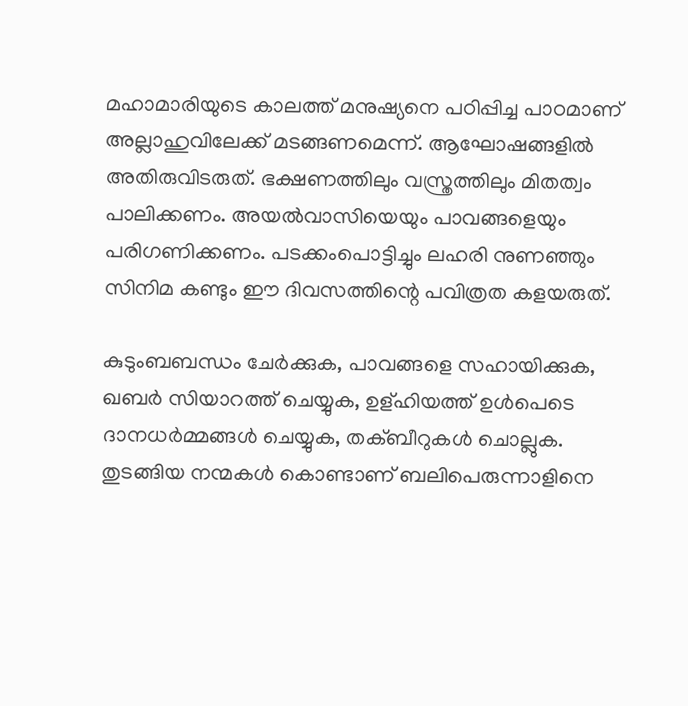മഹാമാരിയുടെ കാലത്ത് മനുഷ്യനെ പഠിപ്പിച്ച പാഠമാണ് അല്ലാഹുവിലേക്ക് മടങ്ങണമെന്ന്. ആഘോഷങ്ങളില്‍ അതിരുവിടരുത്. ഭക്ഷണത്തിലും വസ്ത്രത്തിലും മിതത്വം പാലിക്കണം. അയല്‍വാസിയെയും പാവങ്ങളെയും പരിഗണിക്കണം. പടക്കംപൊട്ടിച്ചും ലഹരി നുണഞ്ഞും സിനിമ കണ്ടും ഈ ദിവസത്തിന്റെ പവിത്രത കളയരുത്.

കുടുംബബന്ധം ചേര്‍ക്കുക, പാവങ്ങളെ സഹായിക്കുക, ഖബര്‍ സിയാറത്ത് ചെയ്യുക, ഉള്ഹിയത്ത് ഉള്‍പെടെ ദാനധര്‍മ്മങ്ങള്‍ ചെയ്യുക, തക്ബീറുകള്‍ ചൊല്ലുക. തുടങ്ങിയ നന്മകള്‍ കൊണ്ടാണ് ബലിപെരുന്നാളിനെ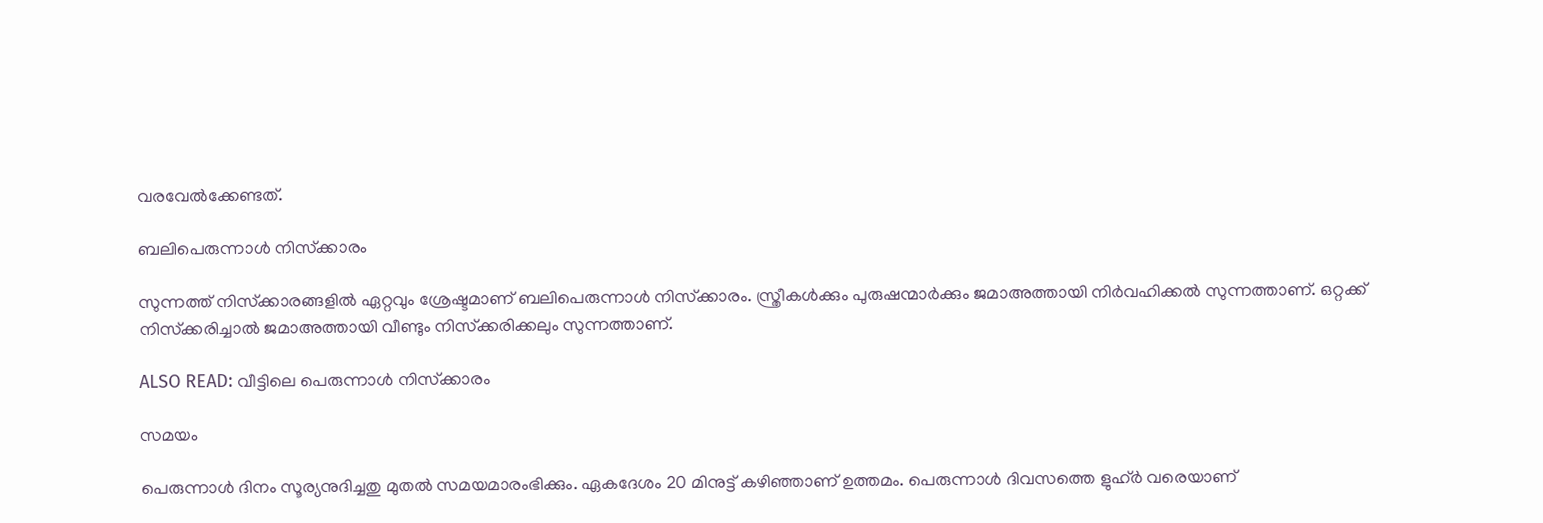വരവേല്‍ക്കേണ്ടത്.

ബലിപെരുന്നാള്‍ നിസ്‌ക്കാരം

സുന്നത്ത് നിസ്‌ക്കാരങ്ങളില്‍ ഏറ്റവും ശ്രേഷ്ടമാണ് ബലിപെരുന്നാള്‍ നിസ്‌ക്കാരം. സ്ത്രീകള്‍ക്കും പുരുഷന്മാര്‍ക്കും ജമാഅത്തായി നിര്‍വഹിക്കല്‍ സുന്നത്താണ്. ഒറ്റക്ക് നിസ്‌ക്കരിച്ചാല്‍ ജമാഅത്തായി വീണ്ടും നിസ്‌ക്കരിക്കലും സുന്നത്താണ്.

ALSO READ: വീട്ടിലെ പെരുന്നാള്‍ നിസ്‌ക്കാരം

സമയം

പെരുന്നാള്‍ ദിനം സൂര്യനുദിച്ചതു മുതല്‍ സമയമാരംഭിക്കും. ഏകദേശം 20 മിനുട്ട് കഴിഞ്ഞാണ് ഉത്തമം. പെരുന്നാള്‍ ദിവസത്തെ ളുഹ്ര്‍ വരെയാണ്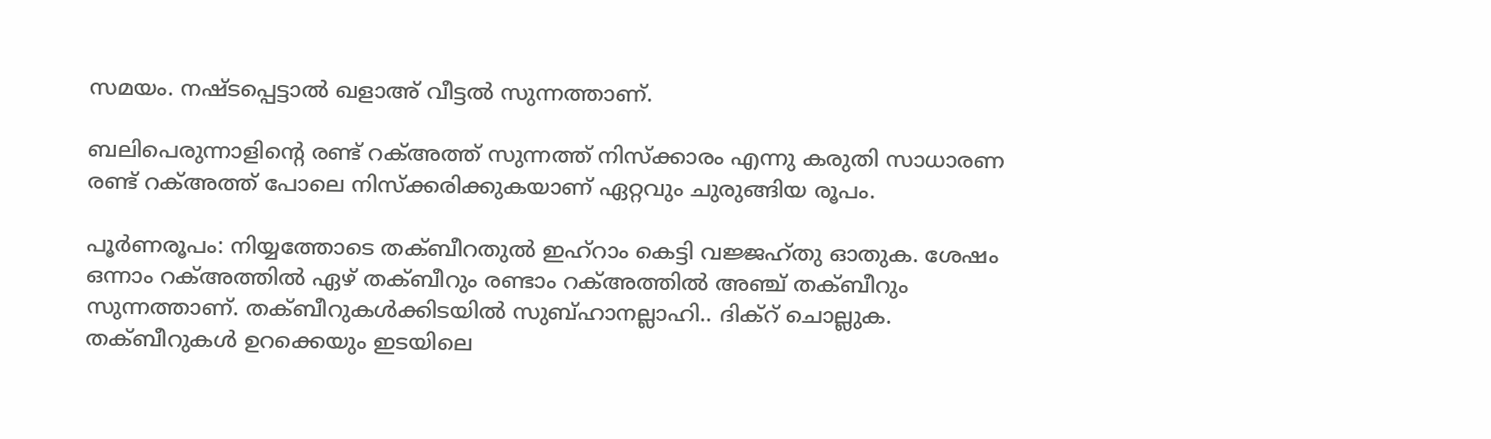സമയം. നഷ്ടപ്പെട്ടാല്‍ ഖളാഅ് വീട്ടല്‍ സുന്നത്താണ്.

ബലിപെരുന്നാളിന്റെ രണ്ട് റക്അത്ത് സുന്നത്ത് നിസ്‌ക്കാരം എന്നു കരുതി സാധാരണ രണ്ട് റക്അത്ത് പോലെ നിസ്‌ക്കരിക്കുകയാണ് ഏറ്റവും ചുരുങ്ങിയ രൂപം.

പൂര്‍ണരൂപം: നിയ്യത്തോടെ തക്ബീറതുല്‍ ഇഹ്‌റാം കെട്ടി വജ്ജഹ്തു ഓതുക. ശേഷം ഒന്നാം റക്അത്തില്‍ ഏഴ് തക്ബീറും രണ്ടാം റക്അത്തില്‍ അഞ്ച് തക്ബീറും സുന്നത്താണ്. തക്ബീറുകള്‍ക്കിടയില്‍ സുബ്ഹാനല്ലാഹി.. ദിക്‌റ് ചൊല്ലുക. തക്ബീറുകള്‍ ഉറക്കെയും ഇടയിലെ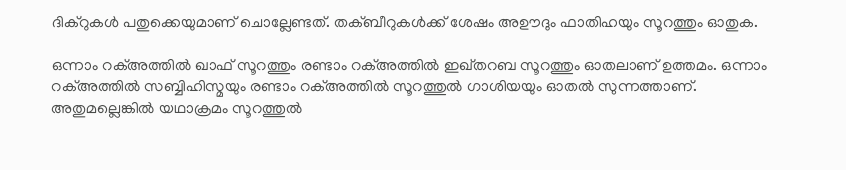ദിക്‌റുകള്‍ പതുക്കെയുമാണ് ചൊല്ലേണ്ടത്. തക്ബീറുകള്‍ക്ക് ശേഷം അഊദും ഫാതിഹയും സൂറത്തും ഓതുക.

ഒന്നാം റക്അത്തില്‍ ഖാഫ് സൂറത്തും രണ്ടാം റക്അത്തില്‍ ഇഖ്തറബ സൂറത്തും ഓതലാണ് ഉത്തമം. ഒന്നാം റക്അത്തില്‍ സബ്ബിഹിസ്മയും രണ്ടാം റക്അത്തില്‍ സൂറത്തുല്‍ ഗാശിയയും ഓതല്‍ സുന്നത്താണ്. അതുമല്ലെങ്കില്‍ യഥാക്രമം സൂറത്തുല്‍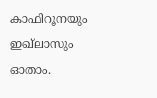കാഫിറൂനയും ഇഖ്‌ലാസും ഓതാം.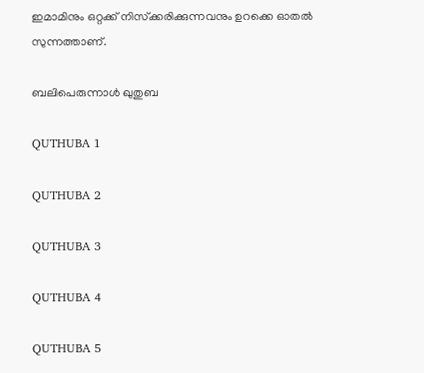ഇമാമിനും ഒറ്റക്ക് നിസ്‌ക്കരിക്കുന്നവനും ഉറക്കെ ഓതല്‍ സുന്നത്താണ്.

ബലിപെരുന്നാള്‍ ഖുതുബ

QUTHUBA 1

QUTHUBA 2

QUTHUBA 3

QUTHUBA 4

QUTHUBA 5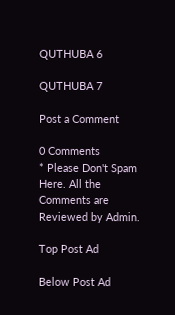QUTHUBA 6

QUTHUBA 7

Post a Comment

0 Comments
* Please Don't Spam Here. All the Comments are Reviewed by Admin.

Top Post Ad

Below Post Ad